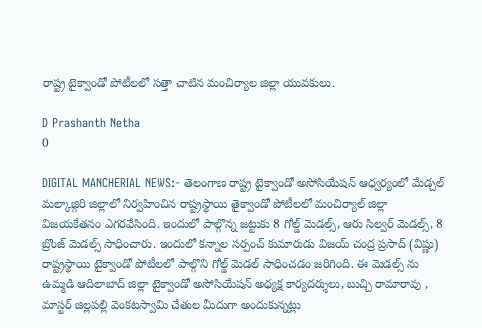రాష్ట్ర టైక్వాండో పోటీలలో సత్తా చాటిన మంచిర్యాల జిల్లా యువకులు.

D Prashanth Netha
0

DIGITAL MANCHERIAL NEWS:- తెలంగాణ రాష్ట్ర టైక్వాండో అసోసియేషన్ ఆధ్వర్యంలో మేడ్చల్ మల్కాజ్గిరి జిల్లాలో నిర్వహించిన రాష్ట్రస్థాయి తైక్వాండో పోటీలలో మంచిర్యాల్ జిల్లా విజయకేతనం ఎగరవేసింది. ఇందులో పాల్గొన్న జట్టుకు 8 గోల్డ్ మెడల్స్, ఆరు సిల్వర్ మెడల్స్, 8 బ్రొంజ్ మెడల్స్ సాధించారు. ఇందులో కన్నాల సర్పంచ్ కుమారుడు విజయ్ చంద్ర ప్రసాద్ (విష్ణు) రాష్ట్రస్థాయి టైక్వాండో పోటీలలో పాల్గొని గోల్డ్ మెడల్ సాధించడం జరిగింది. ఈ మెడల్స్ ను ఉమ్మడి ఆదిలాబాద్ జిల్లా టైక్వాండో అసోసియేషన్ అధ్యక్ష కార్యదర్శులు, బుచ్చి రామారావు , మాస్టర్ జిల్లపల్లి వెంకటస్వామి చేతుల మీదుగా అందుకున్నట్లు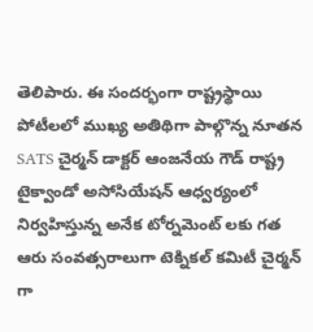తెలిపారు. ఈ సందర్భంగా రాష్ట్రస్థాయి పోటీలలో ముఖ్య అతిథిగా పాల్గొన్న నూతన SATS చైర్మన్ డాక్టర్ ఆంజనేయ గౌడ్ రాష్ట్ర టైక్వాండో అసోసియేషన్ ఆధ్వర్యంలో నిర్వహిస్తున్న అనేక టోర్నమెంట్ లకు గత ఆరు సంవత్సరాలుగా టెక్నికల్ కమిటీ చైర్మన్ గా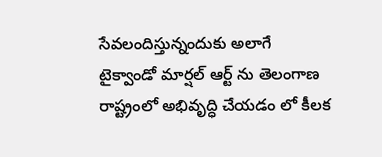సేవలందిస్తున్నందుకు అలాగే టైక్వాండో మార్షల్ ఆర్ట్ ను తెలంగాణ రాష్ట్రంలో అభివృద్ధి చేయడం లో కీలక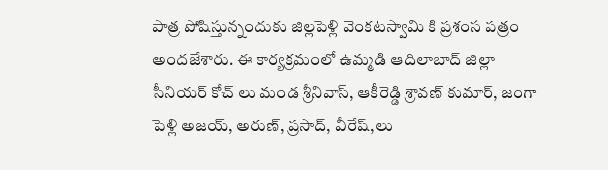పాత్ర పోషిస్తున్నందుకు జిల్లపెళ్లి వెంకటస్వామి కి ప్రశంస పత్రం అందజేశారు. ఈ కార్యక్రమంలో ఉమ్మడి ఆదిలాబాద్ జిల్లా సీనియర్ కోచ్ లు మండ శ్రీనివాస్, ఆకీరెడ్డి శ్రావణ్ కుమార్, జంగా పెళ్లి అజయ్, అరుణ్, ప్రసాద్, వీరేష్,లు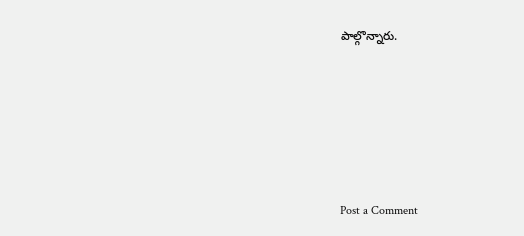పాల్గొన్నారు.







Post a Comment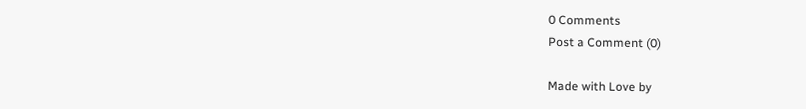0 Comments
Post a Comment (0)

Made with Love by